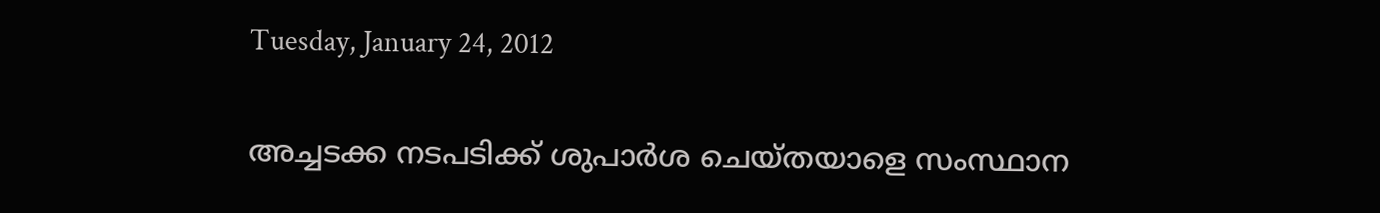Tuesday, January 24, 2012

അച്ചടക്ക നടപടിക്ക് ശുപാര്‍ശ ചെയ്തയാളെ സംസ്ഥാന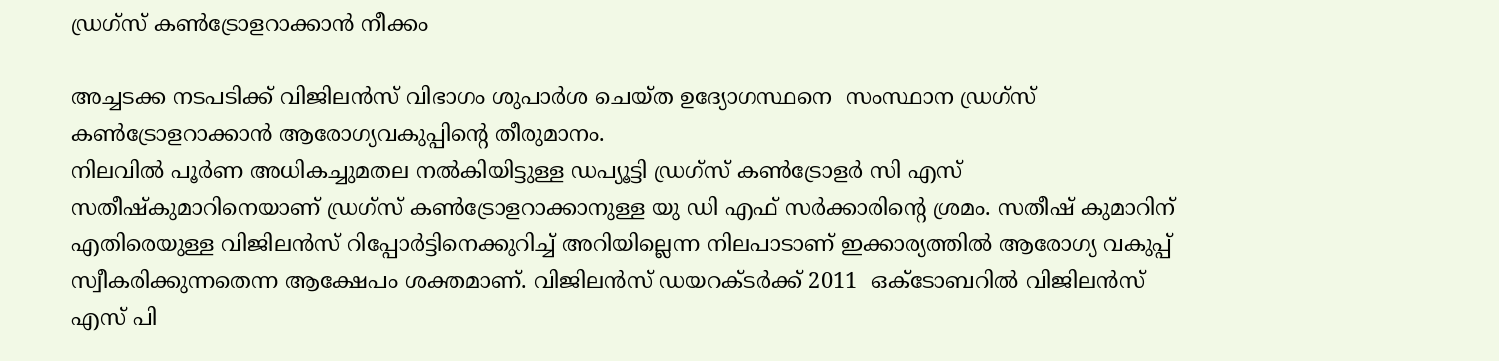ഡ്രഗ്‌സ് കണ്‍ട്രോളറാക്കാന്‍ നീക്കം

അച്ചടക്ക നടപടിക്ക് വിജിലന്‍സ് വിഭാഗം ശുപാര്‍ശ ചെയ്ത ഉദ്യോഗസ്ഥനെ  സംസ്ഥാന ഡ്രഗ്‌സ് കണ്‍ട്രോളറാക്കാന്‍ ആരോഗ്യവകുപ്പിന്റെ തീരുമാനം.
നിലവില്‍ പൂര്‍ണ അധികച്ചുമതല നല്‍കിയിട്ടുള്ള ഡപ്യൂട്ടി ഡ്രഗ്‌സ് കണ്‍ട്രോളര്‍ സി എസ്  സതീഷ്‌കുമാറിനെയാണ് ഡ്രഗ്‌സ് കണ്‍ട്രോളറാക്കാനുള്ള യു ഡി എഫ് സര്‍ക്കാരിന്റെ ശ്രമം. സതീഷ് കുമാറിന് എതിരെയുള്ള വിജിലന്‍സ് റിപ്പോര്‍ട്ടിനെക്കുറിച്ച് അറിയില്ലെന്ന നിലപാടാണ് ഇക്കാര്യത്തില്‍ ആരോഗ്യ വകുപ്പ് സ്വീകരിക്കുന്നതെന്ന ആക്ഷേപം ശക്തമാണ്. വിജിലന്‍സ് ഡയറക്ടര്‍ക്ക് 2011  ഒക്‌ടോബറില്‍ വിജിലന്‍സ് എസ് പി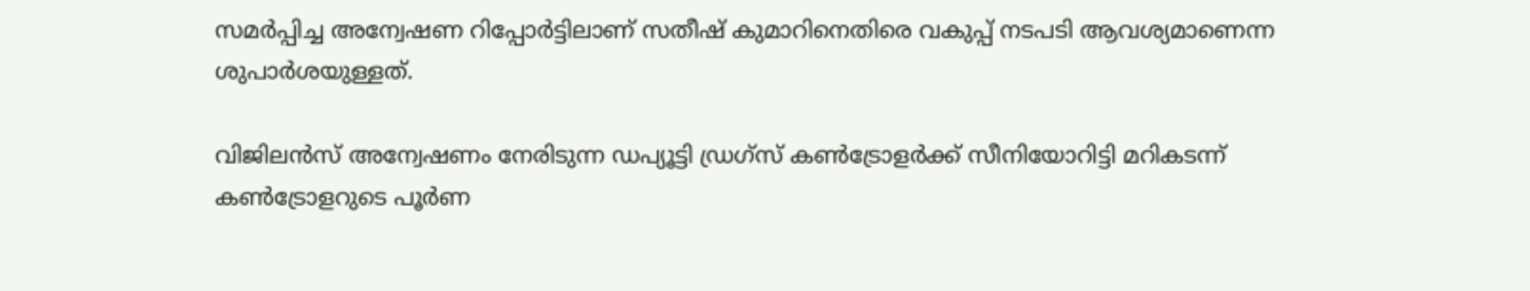സമര്‍പ്പിച്ച അന്വേഷണ റിപ്പോര്‍ട്ടിലാണ് സതീഷ് കുമാറിനെതിരെ വകുപ്പ് നടപടി ആവശ്യമാണെന്ന ശുപാര്‍ശയുള്ളത്.

വിജിലന്‍സ് അന്വേഷണം നേരിടുന്ന ഡപ്യൂട്ടി ഡ്രഗ്‌സ് കണ്‍ട്രോളര്‍ക്ക് സീനിയോറിട്ടി മറികടന്ന്  കണ്‍ട്രോളറുടെ പൂര്‍ണ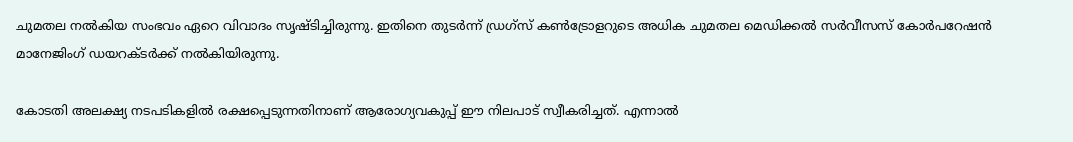ചുമതല നല്‍കിയ സംഭവം ഏറെ വിവാദം സൃഷ്ടിച്ചിരുന്നു. ഇതിനെ തുടര്‍ന്ന് ഡ്രഗ്‌സ് കണ്‍ട്രോളറുടെ അധിക ചുമതല മെഡിക്കല്‍ സര്‍വീസസ് കോര്‍പറേഷന്‍ മാനേജിംഗ് ഡയറക്ടര്‍ക്ക് നല്‍കിയിരുന്നു.

കോടതി അലക്ഷ്യ നടപടികളില്‍ രക്ഷപ്പെടുന്നതിനാണ് ആരോഗ്യവകുപ്പ് ഈ നിലപാട് സ്വീകരിച്ചത്. എന്നാല്‍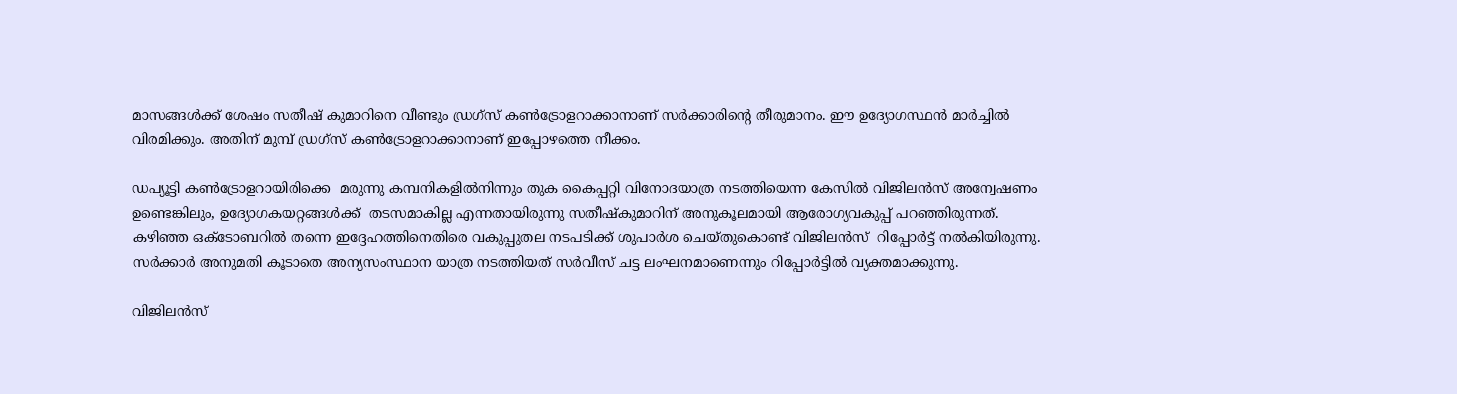മാസങ്ങള്‍ക്ക് ശേഷം സതീഷ് കുമാറിനെ വീണ്ടും ഡ്രഗ്‌സ് കണ്‍ട്രോളറാക്കാനാണ് സര്‍ക്കാരിന്റെ തീരുമാനം. ഈ ഉദ്യോഗസ്ഥന്‍ മാര്‍ച്ചില്‍ വിരമിക്കും. അതിന് മുമ്പ് ഡ്രഗ്‌സ് കണ്‍ട്രോളറാക്കാനാണ് ഇപ്പോഴത്തെ നീക്കം.

ഡപ്യൂട്ടി കണ്‍ട്രോളറായിരിക്കെ  മരുന്നു കമ്പനികളില്‍നിന്നും തുക കൈപ്പറ്റി വിനോദയാത്ര നടത്തിയെന്ന കേസില്‍ വിജിലന്‍സ് അന്വേഷണം ഉണ്ടെങ്കിലും, ഉദ്യോഗകയറ്റങ്ങള്‍ക്ക്  തടസമാകില്ല എന്നതായിരുന്നു സതീഷ്‌കുമാറിന് അനുകൂലമായി ആരോഗ്യവകുപ്പ് പറഞ്ഞിരുന്നത്. കഴിഞ്ഞ ഒക്‌ടോബറില്‍ തന്നെ ഇദ്ദേഹത്തിനെതിരെ വകുപ്പുതല നടപടിക്ക് ശുപാര്‍ശ ചെയ്തുകൊണ്ട് വിജിലന്‍സ്  റിപ്പോര്‍ട്ട് നല്‍കിയിരുന്നു. സര്‍ക്കാര്‍ അനുമതി കൂടാതെ അന്യസംസ്ഥാന യാത്ര നടത്തിയത് സര്‍വീസ് ചട്ട ലംഘനമാണെന്നും റിപ്പോര്‍ട്ടില്‍ വ്യക്തമാക്കുന്നു.

വിജിലന്‍സ്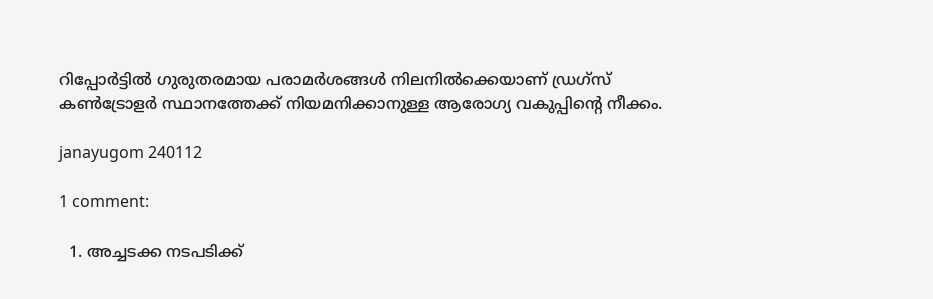റിപ്പോര്‍ട്ടില്‍ ഗുരുതരമായ പരാമര്‍ശങ്ങള്‍ നിലനില്‍ക്കെയാണ് ഡ്രഗ്‌സ് കണ്‍ട്രോളര്‍ സ്ഥാനത്തേക്ക് നിയമനിക്കാനുള്ള ആരോഗ്യ വകുപ്പിന്റെ നീക്കം.

janayugom 240112

1 comment:

  1. അച്ചടക്ക നടപടിക്ക്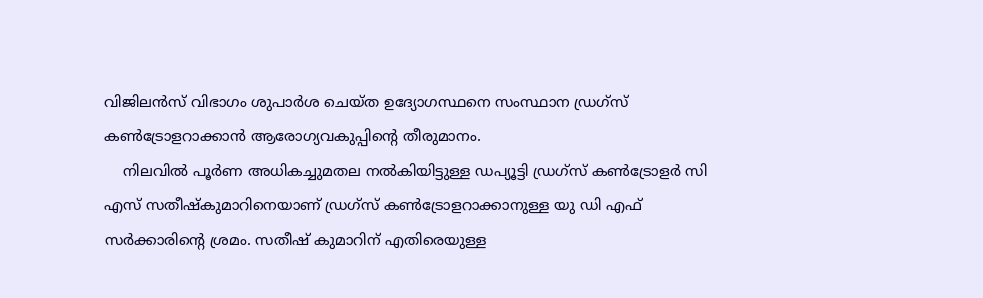വിജിലന്‍സ് വിഭാഗം ശുപാര്‍ശ ചെയ്ത ഉദ്യോഗസ്ഥനെ സംസ്ഥാന ഡ്രഗ്‌സ് കണ്‍ട്രോളറാക്കാന്‍ ആരോഗ്യവകുപ്പിന്റെ തീരുമാനം.
    നിലവില്‍ പൂര്‍ണ അധികച്ചുമതല നല്‍കിയിട്ടുള്ള ഡപ്യൂട്ടി ഡ്രഗ്‌സ് കണ്‍ട്രോളര്‍ സി എസ് സതീഷ്‌കുമാറിനെയാണ് ഡ്രഗ്‌സ് കണ്‍ട്രോളറാക്കാനുള്ള യു ഡി എഫ് സര്‍ക്കാരിന്റെ ശ്രമം. സതീഷ് കുമാറിന് എതിരെയുള്ള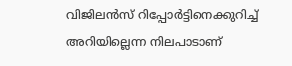വിജിലന്‍സ് റിപ്പോര്‍ട്ടിനെക്കുറിച്ച് അറിയില്ലെന്ന നിലപാടാണ്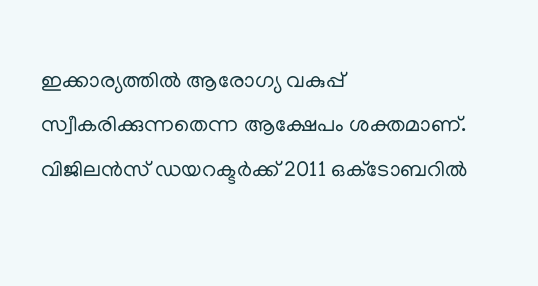ഇക്കാര്യത്തില്‍ ആരോഗ്യ വകുപ്പ് സ്വീകരിക്കുന്നതെന്ന ആക്ഷേപം ശക്തമാണ്. വിജിലന്‍സ് ഡയറക്ടര്‍ക്ക് 2011 ഒക്‌ടോബറില്‍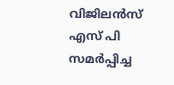വിജിലന്‍സ് എസ് പി സമര്‍പ്പിച്ച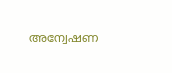അന്വേഷണ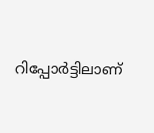റിപ്പോര്‍ട്ടിലാണ്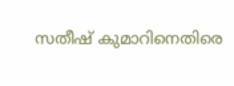സതീഷ് കുമാറിനെതിരെ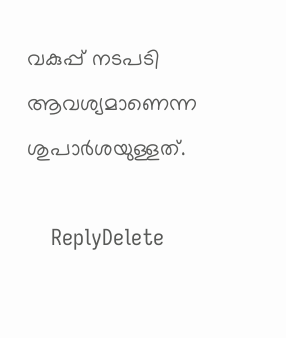വകുപ്പ് നടപടി ആവശ്യമാണെന്ന ശുപാര്‍ശയുള്ളത്.

    ReplyDelete